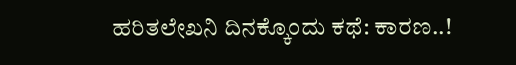ಹರಿತಲೇಖನಿ ದಿನಕ್ಕೊಂದು ಕಥೆ: ಕಾರಣ..!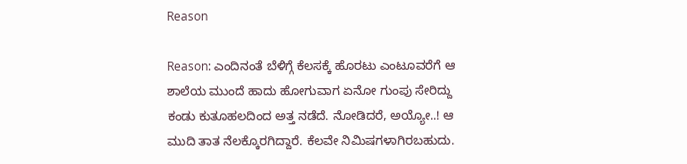Reason

Reason: ಎಂದಿನಂತೆ ಬೆಳಿಗ್ಗೆ ಕೆಲಸಕ್ಕೆ ಹೊರಟು ಎಂಟೂವರೆಗೆ ಆ ಶಾಲೆಯ ಮುಂದೆ ಹಾದು ಹೋಗುವಾಗ ಏನೋ ಗುಂಪು ಸೇರಿದ್ದು ಕಂಡು ಕುತೂಹಲದಿಂದ ಅತ್ತ ನಡೆದೆ. ನೋಡಿದರೆ, ಅಯ್ಯೋ..! ಆ ಮುದಿ ತಾತ ನೆಲಕ್ಕೊರಗಿದ್ದಾರೆ. ಕೆಲವೇ ನಿಮಿಷಗಳಾಗಿರಬಹುದು.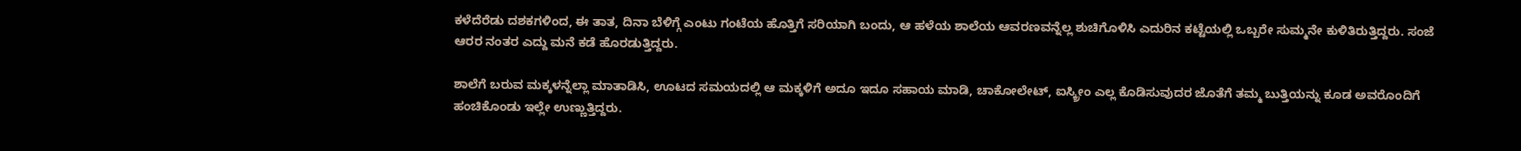ಕಳೆದೆರೆಡು ದಶಕಗಳಿಂದ, ಈ ತಾತ, ದಿನಾ ಬೆಳಿಗ್ಗೆ ಎಂಟು ಗಂಟೆಯ ಹೊತ್ತಿಗೆ ಸರಿಯಾಗಿ ಬಂದು, ಆ ಹಳೆಯ ಶಾಲೆಯ ಆವರಣವನ್ನೆಲ್ಲ ಶುಚಿಗೊಳಿಸಿ ಎದುರಿನ ಕಟ್ಟೆಯಲ್ಲಿ ಒಬ್ಬರೇ ಸುಮ್ಮನೇ ಕುಳಿತಿರುತ್ತಿದ್ದರು. ಸಂಜೆ ಆರರ ನಂತರ ಎದ್ದು ಮನೆ ಕಡೆ ಹೊರಡುತ್ತಿದ್ದರು.

ಶಾಲೆಗೆ ಬರುವ ಮಕ್ಕಳನ್ನೆಲ್ಲಾ ಮಾತಾಡಿಸಿ, ಊಟದ ಸಮಯದಲ್ಲಿ ಆ ಮಕ್ಕಳಿಗೆ ಅದೂ ಇದೂ ಸಹಾಯ ಮಾಡಿ, ಚಾಕೋಲೇಟ್, ಐಸ್ಕ್ರೀಂ ಎಲ್ಲ ಕೊಡಿಸುವುದರ ಜೊತೆಗೆ ತಮ್ಮ ಬುತ್ತಿಯನ್ನು ಕೂಡ ಅವರೊಂದಿಗೆ ಹಂಚಿಕೊಂಡು ಇಲ್ಲೇ ಉಣ್ಣುತ್ತಿದ್ದರು.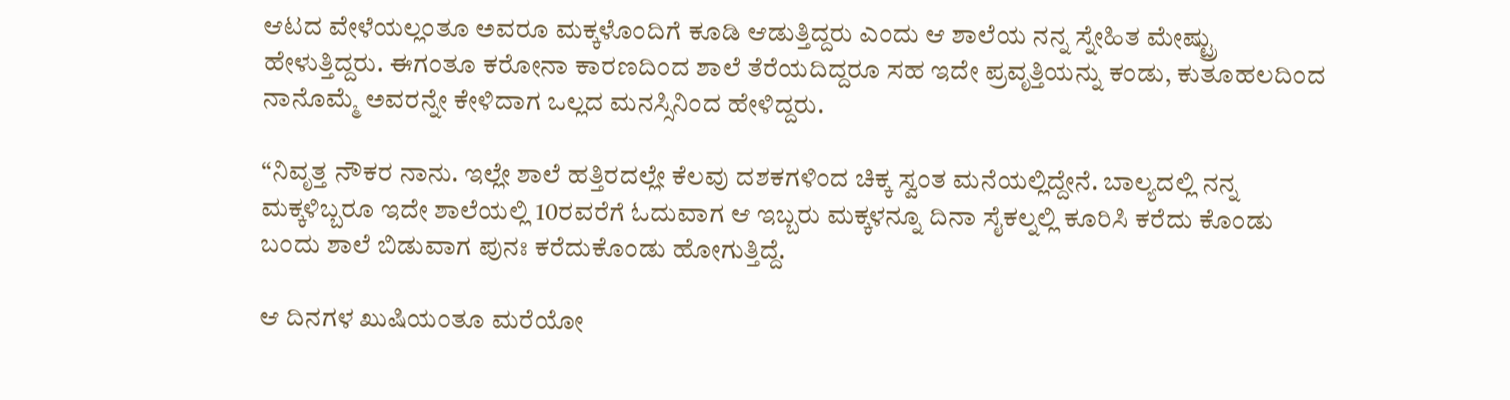ಆಟದ ವೇಳೆಯಲ್ಲಂತೂ ಅವರೂ ಮಕ್ಕಳೊಂದಿಗೆ ಕೂಡಿ ಆಡುತ್ತಿದ್ದರು ಎಂದು ಆ ಶಾಲೆಯ ನನ್ನ ಸ್ನೇಹಿತ ಮೇಷ್ಟ್ರು ಹೇಳುತ್ತಿದ್ದರು. ಈಗಂತೂ ಕರೋನಾ ಕಾರಣದಿಂದ ಶಾಲೆ ತೆರೆಯದಿದ್ದರೂ ಸಹ ಇದೇ ಪ್ರವೃತ್ತಿಯನ್ನು ಕಂಡು, ಕುತೂಹಲದಿಂದ ನಾನೊಮ್ಮೆ ಅವರನ್ನೇ ಕೇಳಿದಾಗ ಒಲ್ಲದ ಮನಸ್ಸಿನಿಂದ ಹೇಳಿದ್ದರು.

“ನಿವೃತ್ತ ನೌಕರ ನಾನು. ಇಲ್ಲೇ ಶಾಲೆ ಹತ್ತಿರದಲ್ಲೇ ಕೆಲವು ದಶಕಗಳಿಂದ ಚಿಕ್ಕ ಸ್ವಂತ ಮನೆಯಲ್ಲಿದ್ದೇನೆ. ಬಾಲ್ಯದಲ್ಲಿ ನನ್ನ ಮಕ್ಕಳಿಬ್ಬರೂ ಇದೇ ಶಾಲೆಯಲ್ಲಿ 10ರವರೆಗೆ ಓದುವಾಗ ಆ ಇಬ್ಬರು ಮಕ್ಕಳನ್ನೂ ದಿನಾ ಸೈಕಲ್ನಲ್ಲಿ ಕೂರಿಸಿ ಕರೆದು ಕೊಂಡು ಬಂದು ಶಾಲೆ ಬಿಡುವಾಗ ಪುನಃ ಕರೆದುಕೊಂಡು ಹೋಗುತ್ತಿದ್ದೆ.

ಆ ದಿನಗಳ ಖುಷಿಯಂತೂ ಮರೆಯೋ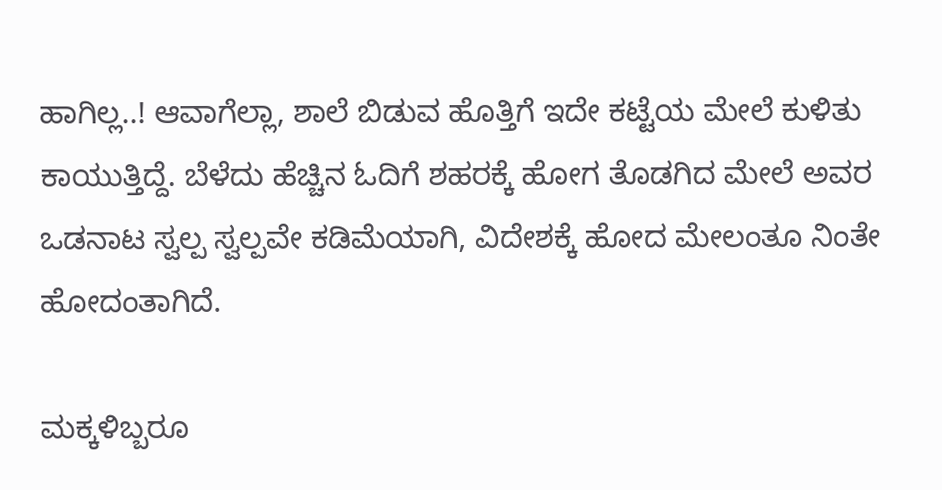ಹಾಗಿಲ್ಲ..! ಆವಾಗೆಲ್ಲಾ, ಶಾಲೆ ಬಿಡುವ ಹೊತ್ತಿಗೆ ಇದೇ ಕಟ್ಟೆಯ ಮೇಲೆ ಕುಳಿತು ಕಾಯುತ್ತಿದ್ದೆ. ಬೆಳೆದು ಹೆಚ್ಚಿನ ಓದಿಗೆ ಶಹರಕ್ಕೆ ಹೋಗ ತೊಡಗಿದ ಮೇಲೆ ಅವರ ಒಡನಾಟ ಸ್ವಲ್ಪ ಸ್ವಲ್ಪವೇ ಕಡಿಮೆಯಾಗಿ, ವಿದೇಶಕ್ಕೆ ಹೋದ ಮೇಲಂತೂ ನಿಂತೇ ಹೋದಂತಾಗಿದೆ.

ಮಕ್ಕಳಿಬ್ಬರೂ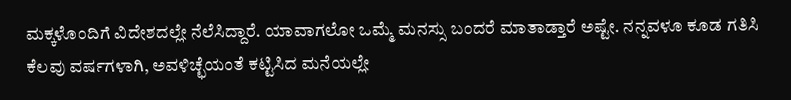ಮಕ್ಕಳೊಂದಿಗೆ ವಿದೇಶದಲ್ಲೇ ನೆಲೆಸಿದ್ದಾರೆ. ಯಾವಾಗಲೋ ಒಮ್ಮೆ ಮನಸ್ಸು ಬಂದರೆ ಮಾತಾಡ್ತಾರೆ ಅಷ್ಟೇ. ನನ್ನವಳೂ ಕೂಡ ಗತಿಸಿ ಕೆಲವು ವರ್ಷಗಳಾಗಿ, ಅವಳಿಚ್ಛೆಯಂತೆ ಕಟ್ಟಿಸಿದ ಮನೆಯಲ್ಲೇ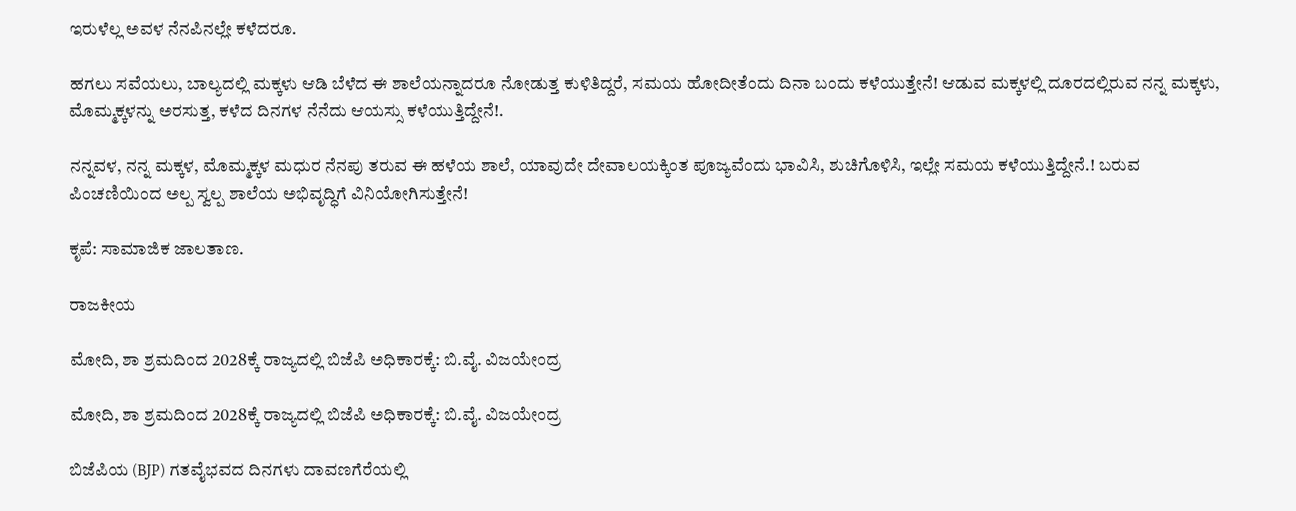ಇರುಳೆಲ್ಲ ಅವಳ ನೆನಪಿನಲ್ಲೇ ಕಳೆದರೂ.

ಹಗಲು ಸವೆಯಲು, ಬಾಲ್ಯದಲ್ಲಿ ಮಕ್ಕಳು ಆಡಿ ಬೆಳೆದ ಈ ಶಾಲೆಯನ್ನಾದರೂ ನೋಡುತ್ತ ಕುಳಿತಿದ್ದರೆ, ಸಮಯ ಹೋದೀತೆಂದು ದಿನಾ ಬಂದು ಕಳೆಯುತ್ತೇನೆ! ಆಡುವ ಮಕ್ಕಳಲ್ಲಿ ದೂರದಲ್ಲಿರುವ ನನ್ನ ಮಕ್ಕಳು, ಮೊಮ್ಮಕ್ಕಳನ್ನು ಅರಸುತ್ತ, ಕಳೆದ ದಿನಗಳ ನೆನೆದು ಆಯಸ್ಸು ಕಳೆಯುತ್ತಿದ್ದೇನೆ!.

ನನ್ನವಳ, ನನ್ನ ಮಕ್ಕಳ, ಮೊಮ್ಮಕ್ಕಳ ಮಧುರ ನೆನಪು ತರುವ ಈ ಹಳೆಯ ಶಾಲೆ, ಯಾವುದೇ ದೇವಾಲಯಕ್ಕಿಂತ ಪೂಜ್ಯವೆಂದು ಭಾವಿಸಿ, ಶುಚಿಗೊಳಿಸಿ, ಇಲ್ಲೇ ಸಮಯ ಕಳೆಯುತ್ತಿದ್ದೇನೆ.! ಬರುವ ಪಿಂಚಣಿಯಿಂದ ಅಲ್ಪ ಸ್ವಲ್ಪ ಶಾಲೆಯ ಅಭಿವೃದ್ಧಿಗೆ ವಿನಿಯೋಗಿಸುತ್ತೇನೆ!

ಕೃಪೆ: ಸಾಮಾಜಿಕ ಜಾಲತಾಣ.

ರಾಜಕೀಯ

ಮೋದಿ, ಶಾ ಶ್ರಮದಿಂದ 2028ಕ್ಕೆ ರಾಜ್ಯದಲ್ಲಿ ಬಿಜೆಪಿ ಅಧಿಕಾರಕ್ಕೆ: ಬಿ.ವೈ. ವಿಜಯೇಂದ್ರ

ಮೋದಿ, ಶಾ ಶ್ರಮದಿಂದ 2028ಕ್ಕೆ ರಾಜ್ಯದಲ್ಲಿ ಬಿಜೆಪಿ ಅಧಿಕಾರಕ್ಕೆ: ಬಿ.ವೈ. ವಿಜಯೇಂದ್ರ

ಬಿಜೆಪಿಯ (BJP) ಗತವೈಭವದ ದಿನಗಳು ದಾವಣಗೆರೆಯಲ್ಲಿ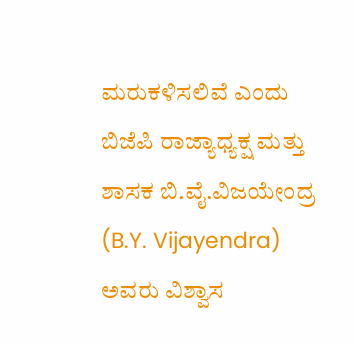ಮರುಕಳಿಸಲಿವೆ ಎಂದು ಬಿಜೆಪಿ ರಾಜ್ಯಾಧ್ಯಕ್ಷ ಮತ್ತು ಶಾಸಕ ಬಿ.ವೈ.ವಿಜಯೇಂದ್ರ (B.Y. Vijayendra) ಅವರು ವಿಶ್ವಾಸ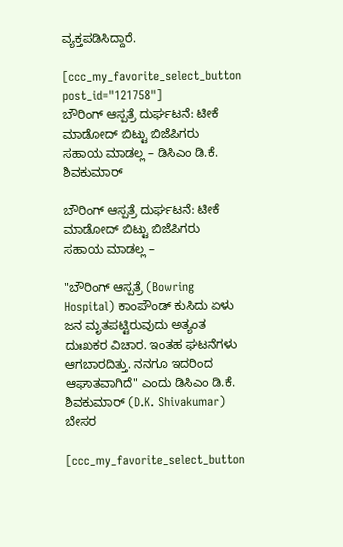ವ್ಯಕ್ತಪಡಿಸಿದ್ದಾರೆ.

[ccc_my_favorite_select_button post_id="121758"]
ಬೌರಿಂಗ್ ಆಸ್ಪತ್ರೆ ದುರ್ಘಟನೆ: ಟೀಕೆ ಮಾಡೋದ್ ಬಿಟ್ಟು ಬಿಜೆಪಿಗರು ಸಹಾಯ ಮಾಡಲ್ಲ – ಡಿಸಿಎಂ‌ ಡಿ.ಕೆ. ಶಿವಕುಮಾರ್

ಬೌರಿಂಗ್ ಆಸ್ಪತ್ರೆ ದುರ್ಘಟನೆ: ಟೀಕೆ ಮಾಡೋದ್ ಬಿಟ್ಟು ಬಿಜೆಪಿಗರು ಸಹಾಯ ಮಾಡಲ್ಲ –

"ಬೌರಿಂಗ್ ಆಸ್ಪತ್ರೆ (Bowring Hospital) ಕಾಂಪೌಂಡ್ ಕುಸಿದು ಏಳು ಜನ ಮೃತಪಟ್ಟಿರುವುದು ಅತ್ಯಂತ ದುಃಖಕರ ವಿಚಾರ. ಇಂತಹ ಘಟನೆಗಳು ಆಗಬಾರದಿತ್ತು. ನನಗೂ ಇದರಿಂದ ಆಘಾತವಾಗಿದೆ" ಎಂದು ಡಿಸಿಎಂ ಡಿ.ಕೆ‌. ಶಿವಕುಮಾರ್ (D.K. Shivakumar) ಬೇಸರ

[ccc_my_favorite_select_button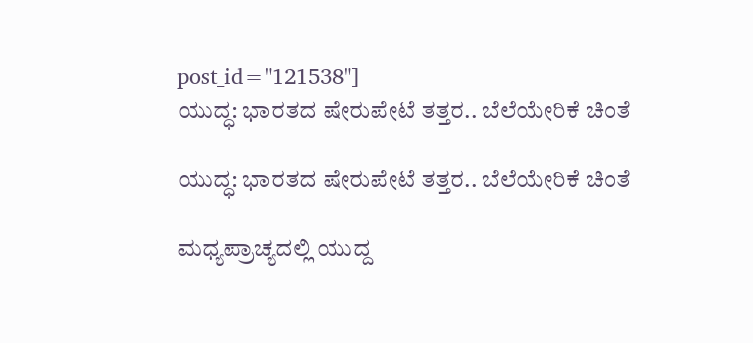post_id="121538"]
ಯುದ್ಧ: ಭಾರತದ ಷೇರುಪೇಟೆ ತತ್ತರ.. ಬೆಲೆಯೇರಿಕೆ ಚಿಂತೆ

ಯುದ್ಧ: ಭಾರತದ ಷೇರುಪೇಟೆ ತತ್ತರ.. ಬೆಲೆಯೇರಿಕೆ ಚಿಂತೆ

ಮಧ್ಯಪ್ರಾಚ್ಯದಲ್ಲಿ ಯುದ್ದ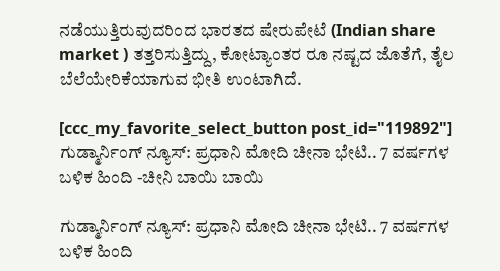ನಡೆಯುತ್ತಿರುವುದರಿಂದ ಭಾರತದ ಷೇರುಪೇಟೆ (Indian share market ) ತತ್ತರಿಸುತ್ತಿದ್ದು, ಕೋಟ್ಯಾಂತರ ರೂ ನಷ್ಟದ ಜೊತೆಗೆ, ತೈಲ ಬೆಲೆಯೇರಿಕೆಯಾಗುವ ಭೀತಿ ಉಂಟಾಗಿದೆ.

[ccc_my_favorite_select_button post_id="119892"]
ಗುಡ್ಮಾರ್ನಿಂಗ್ ನ್ಯೂಸ್: ಪ್ರಧಾನಿ ಮೋದಿ ಚೀನಾ ಭೇಟಿ.. 7 ವರ್ಷಗಳ ಬಳಿಕ ಹಿಂದಿ -ಚೀನಿ ಬಾಯಿ ಬಾಯಿ

ಗುಡ್ಮಾರ್ನಿಂಗ್ ನ್ಯೂಸ್: ಪ್ರಧಾನಿ ಮೋದಿ ಚೀನಾ ಭೇಟಿ.. 7 ವರ್ಷಗಳ ಬಳಿಕ ಹಿಂದಿ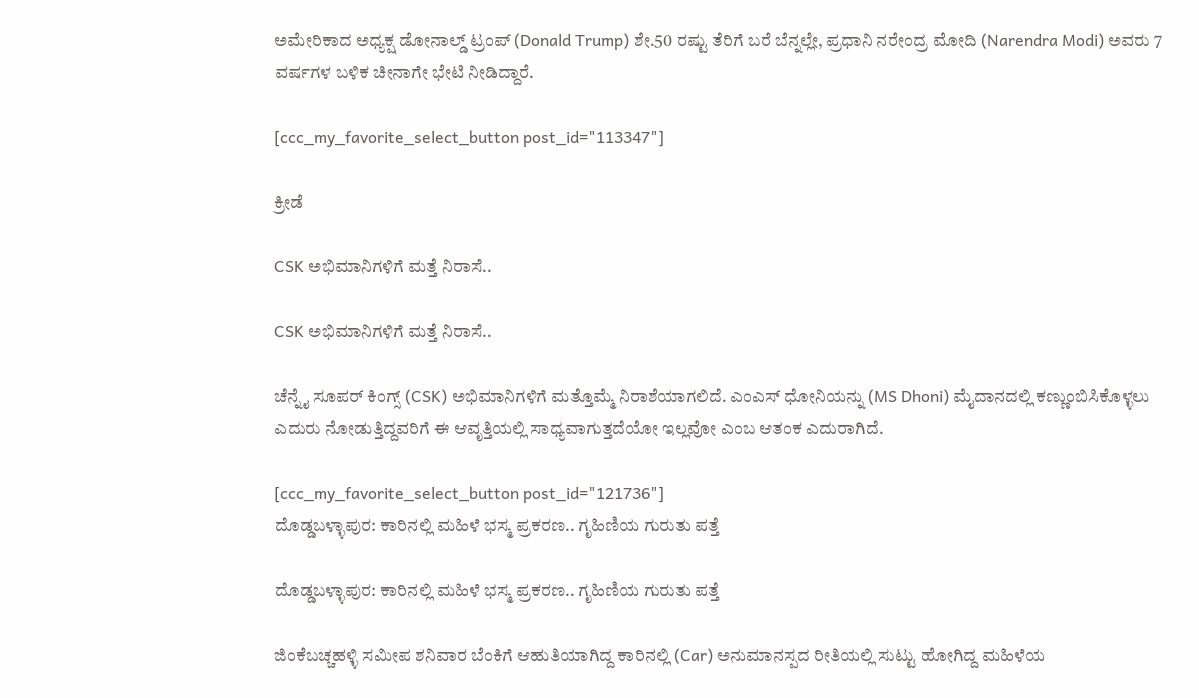ಅಮೇರಿಕಾದ ಅಧ್ಯಕ್ಷ ಡೋನಾಲ್ಡ್ ಟ್ರಂಪ್ (Donald Trump) ಶೇ.50 ರಷ್ಟು ತೆರಿಗೆ ಬರೆ ಬೆನ್ನಲ್ಲೇ, ಪ್ರಧಾನಿ ನರೇಂದ್ರ ಮೋದಿ (Narendra Modi) ಅವರು 7 ವರ್ಷಗಳ ಬಳಿಕ ಚೀನಾಗೇ ಭೇಟಿ ನೀಡಿದ್ದಾರೆ.

[ccc_my_favorite_select_button post_id="113347"]

ಕ್ರೀಡೆ

CSK ಅಭಿಮಾನಿಗಳಿಗೆ ಮತ್ತೆ ನಿರಾಸೆ..

CSK ಅಭಿಮಾನಿಗಳಿಗೆ ಮತ್ತೆ ನಿರಾಸೆ..

ಚೆನ್ನೈ ಸೂಪರ್ ಕಿಂಗ್ಸ್ (CSK) ಅಭಿಮಾನಿಗಳಿಗೆ ಮತ್ತೊಮ್ಮೆ ನಿರಾಶೆಯಾಗಲಿದೆ. ಎಂಎಸ್ ಧೋನಿಯನ್ನು (MS Dhoni) ಮೈದಾನದಲ್ಲಿ ಕಣ್ಣುಂಬಿಸಿಕೊಳ್ಳಲು ಎದುರು ನೋಡುತ್ತಿದ್ದವರಿಗೆ ಈ ಆವೃತ್ತಿಯಲ್ಲಿ ಸಾಧ್ಯವಾಗುತ್ತದೆಯೋ ಇಲ್ಲವೋ ಎಂಬ ಆತಂಕ ಎದುರಾಗಿದೆ‌.

[ccc_my_favorite_select_button post_id="121736"]
ದೊಡ್ಡಬಳ್ಳಾಪುರ: ಕಾರಿನಲ್ಲಿ ಮಹಿಳೆ ಭಸ್ಮ ಪ್ರಕರಣ.. ಗೃಹಿಣಿಯ ಗುರುತು ಪತ್ತೆ

ದೊಡ್ಡಬಳ್ಳಾಪುರ: ಕಾರಿನಲ್ಲಿ ಮಹಿಳೆ ಭಸ್ಮ ಪ್ರಕರಣ.. ಗೃಹಿಣಿಯ ಗುರುತು ಪತ್ತೆ

ಜಿಂಕೆಬಚ್ಚಹಳ್ಳಿ ಸಮೀಪ ಶನಿವಾರ ಬೆಂಕಿಗೆ ಆಹುತಿಯಾಗಿದ್ದ ಕಾರಿನಲ್ಲಿ (Car) ಅನುಮಾನಸ್ಪದ ರೀತಿಯಲ್ಲಿ ಸುಟ್ಟು ಹೋಗಿದ್ದ ಮಹಿಳೆಯ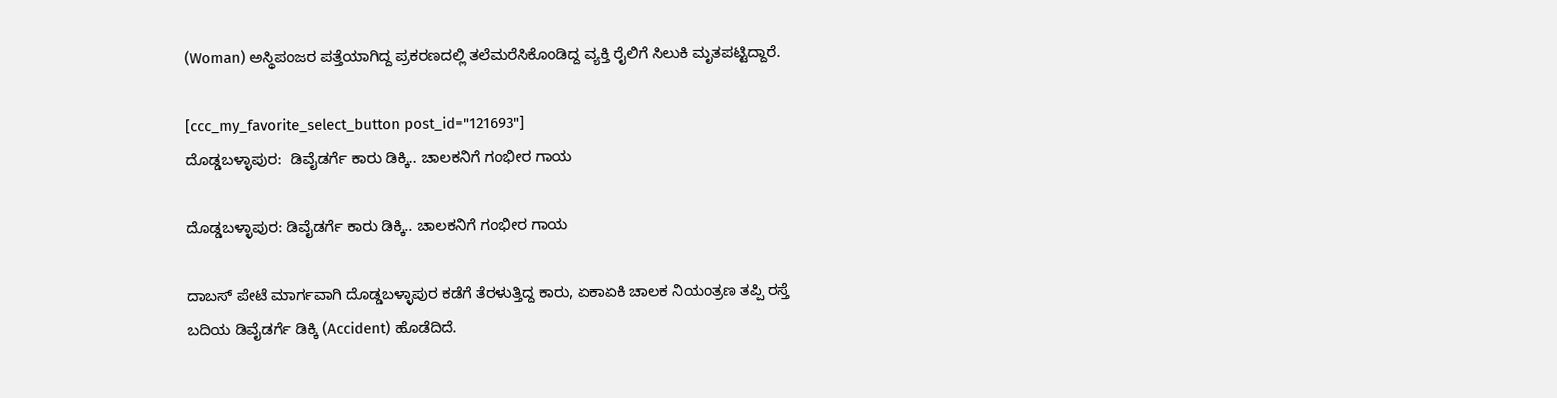(Woman) ಅಸ್ಥಿಪಂಜರ ಪತ್ತೆಯಾಗಿದ್ದ ಪ್ರಕರಣದಲ್ಲಿ ತಲೆಮರೆಸಿಕೊಂಡಿದ್ದ ವ್ಯಕ್ತಿ ರೈಲಿಗೆ ಸಿಲುಕಿ ಮೃತಪಟ್ಟಿದ್ದಾರೆ.

[ccc_my_favorite_select_button post_id="121693"]
ದೊಡ್ಡಬಳ್ಳಾಪುರ:  ಡಿವೈಡರ್ಗೆ ಕಾರು ಡಿಕ್ಕಿ.. ಚಾಲಕನಿಗೆ ಗಂಭೀರ ಗಾಯ

ದೊಡ್ಡಬಳ್ಳಾಪುರ: ಡಿವೈಡರ್ಗೆ ಕಾರು ಡಿಕ್ಕಿ.. ಚಾಲಕನಿಗೆ ಗಂಭೀರ ಗಾಯ

ದಾಬಸ್ ಪೇಟೆ ಮಾರ್ಗವಾಗಿ ದೊಡ್ಡಬಳ್ಳಾಪುರ ಕಡೆಗೆ ತೆರಳುತ್ತಿದ್ದ ಕಾರು, ಏಕಾಏಕಿ ಚಾಲಕ ನಿಯಂತ್ರಣ ತಪ್ಪಿ ರಸ್ತೆ ಬದಿಯ ಡಿವೈಡರ್ಗೆ ಡಿಕ್ಕಿ (Accident) ಹೊಡೆದಿದೆ.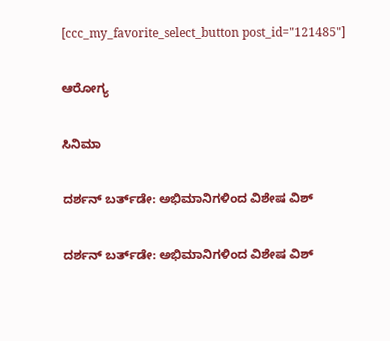[ccc_my_favorite_select_button post_id="121485"]

ಆರೋಗ್ಯ

ಸಿನಿಮಾ

ದರ್ಶನ್ ಬರ್ತ್‌ಡೇ: ಅಭಿಮಾನಿಗಳಿಂದ ವಿಶೇಷ ವಿಶ್

ದರ್ಶನ್ ಬರ್ತ್‌ಡೇ: ಅಭಿಮಾನಿಗಳಿಂದ ವಿಶೇಷ ವಿಶ್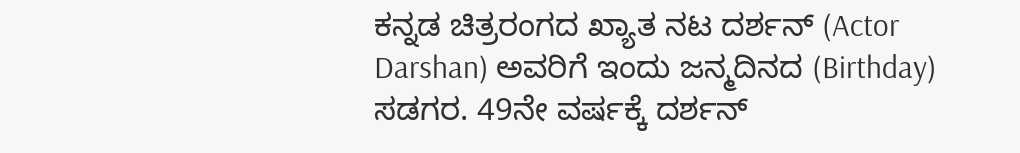ಕನ್ನಡ ಚಿತ್ರರಂಗದ ಖ್ಯಾತ ನಟ ದರ್ಶನ್ (Actor Darshan) ಅವರಿಗೆ ಇಂದು ಜನ್ಮದಿನದ (Birthday) ಸಡಗರ. 49ನೇ ವರ್ಷಕ್ಕೆ ದರ್ಶನ್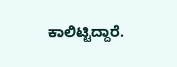ಕಾಲಿಟ್ಟಿದ್ದಾರೆ.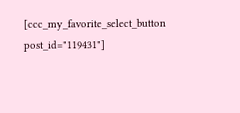[ccc_my_favorite_select_button post_id="119431"]